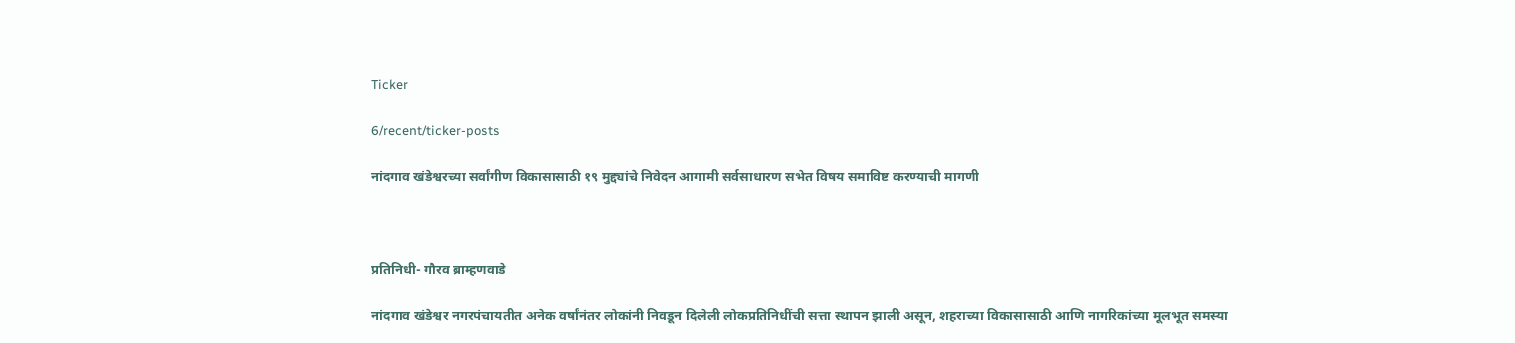Ticker

6/recent/ticker-posts

नांदगाव खंडेश्वरच्या सर्वांगीण विकासासाठी १९ मुद्द्यांचे निवेदन आगामी सर्वसाधारण सभेत विषय समाविष्ट करण्याची मागणी



प्रतिनिधी- गौरव ब्राम्हणवाडे

नांदगाव खंडेश्वर नगरपंचायतीत अनेक वर्षांनंतर लोकांनी निवडून दिलेली लोकप्रतिनिधींची सत्ता स्थापन झाली असून, शहराच्या विकासासाठी आणि नागरिकांच्या मूलभूत समस्या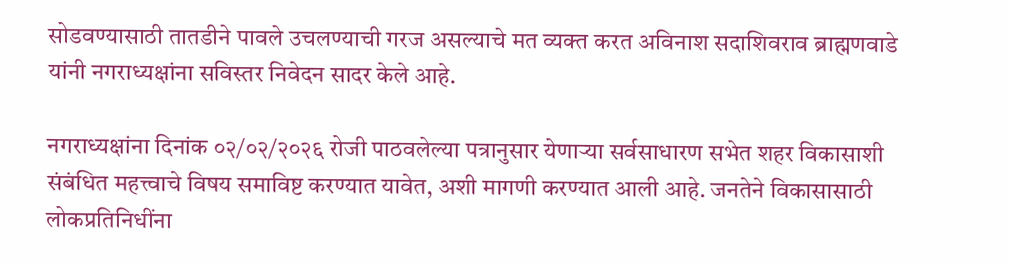सोडवण्यासाठी तातडीने पावले उचलण्याची गरज असल्याचे मत व्यक्त करत अविनाश सदाशिवराव ब्राह्मणवाडे यांनी नगराध्यक्षांना सविस्तर निवेदन सादर केले आहे.

नगराध्यक्षांना दिनांक ०२/०२/२०२६ रोजी पाठवलेल्या पत्रानुसार येणाऱ्या सर्वसाधारण सभेत शहर विकासाशी संबंधित महत्त्वाचे विषय समाविष्ट करण्यात यावेत, अशी मागणी करण्यात आली आहे. जनतेने विकासासाठी लोकप्रतिनिधींना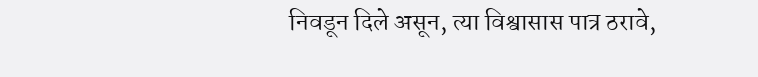निवडून दिले असून, त्या विश्वासास पात्र ठरावे,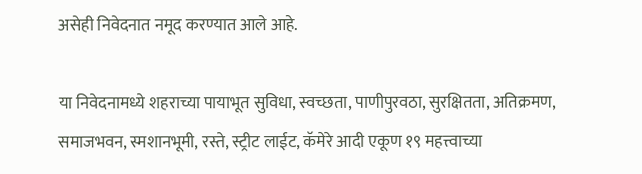असेही निवेदनात नमूद करण्यात आले आहे.

या निवेदनामध्ये शहराच्या पायाभूत सुविधा, स्वच्छता, पाणीपुरवठा, सुरक्षितता, अतिक्रमण, समाजभवन, स्मशानभूमी, रस्ते, स्ट्रीट लाईट, कॅमेरे आदी एकूण १९ महत्त्वाच्या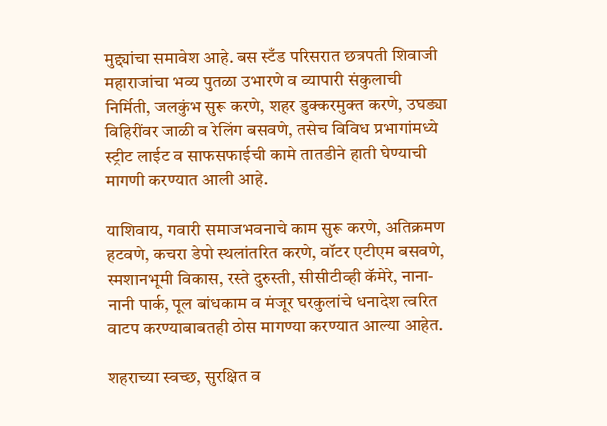मुद्द्यांचा समावेश आहे. बस स्टँड परिसरात छत्रपती शिवाजी महाराजांचा भव्य पुतळा उभारणे व व्यापारी संकुलाची निर्मिती, जलकुंभ सुरू करणे, शहर डुक्करमुक्त करणे, उघड्या विहिरींवर जाळी व रेलिंग बसवणे, तसेच विविध प्रभागांमध्ये स्ट्रीट लाईट व साफसफाईची कामे तातडीने हाती घेण्याची मागणी करण्यात आली आहे.

याशिवाय, गवारी समाजभवनाचे काम सुरू करणे, अतिक्रमण हटवणे, कचरा डेपो स्थलांतरित करणे, वॉटर एटीएम बसवणे, स्मशानभूमी विकास, रस्ते दुरुस्ती, सीसीटीव्ही कॅमेरे, नाना-नानी पार्क, पूल बांधकाम व मंजूर घरकुलांचे धनादेश त्वरित वाटप करण्याबाबतही ठोस मागण्या करण्यात आल्या आहेत.

शहराच्या स्वच्छ, सुरक्षित व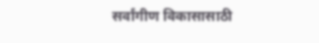सर्वांगीण विकासासाठी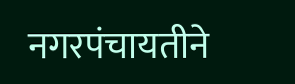नगरपंचायतीने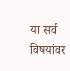या सर्व विषयांवर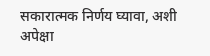सकारात्मक निर्णय घ्यावा, अशी अपेक्षा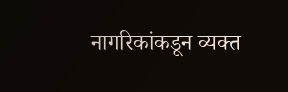नागरिकांकडून व्यक्त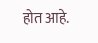होत आहे.